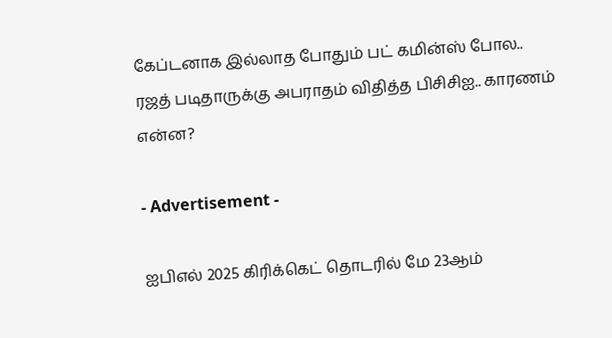கேப்டனாக இல்லாத போதும் பட் கமின்ஸ் போல.. ரஜத் படிதாருக்கு அபராதம் விதித்த பிசிசிஐ.. காரணம் என்ன?

- Advertisement -

ஐபிஎல் 2025 கிரிக்கெட் தொடரில் மே 23ஆம்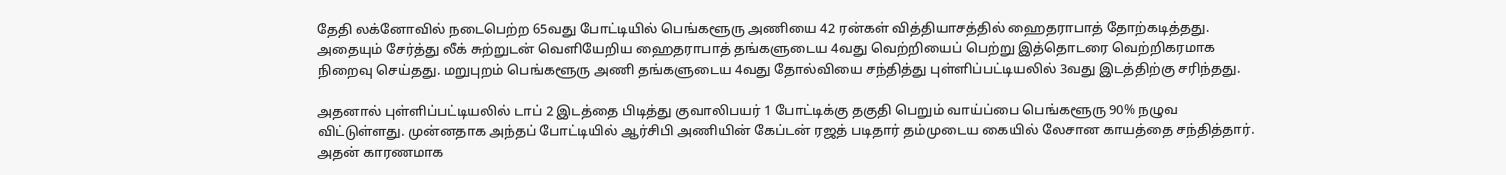தேதி லக்னோவில் நடைபெற்ற 65வது போட்டியில் பெங்களூரு அணியை 42 ரன்கள் வித்தியாசத்தில் ஹைதராபாத் தோற்கடித்தது. அதையும் சேர்த்து லீக் சுற்றுடன் வெளியேறிய ஹைதராபாத் தங்களுடைய 4வது வெற்றியைப் பெற்று இத்தொடரை வெற்றிகரமாக நிறைவு செய்தது. மறுபுறம் பெங்களூரு அணி தங்களுடைய 4வது தோல்வியை சந்தித்து புள்ளிப்பட்டியலில் 3வது இடத்திற்கு சரிந்தது.

அதனால் புள்ளிப்பட்டியலில் டாப் 2 இடத்தை பிடித்து குவாலிபயர் 1 போட்டிக்கு தகுதி பெறும் வாய்ப்பை பெங்களூரு 90% நழுவ விட்டுள்ளது. முன்னதாக அந்தப் போட்டியில் ஆர்சிபி அணியின் கேப்டன் ரஜத் படிதார் தம்முடைய கையில் லேசான காயத்தை சந்தித்தார். அதன் காரணமாக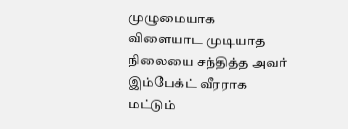முழுமையாக விளையாட முடியாத நிலையை சந்தித்த அவர் இம்பேக்ட் வீரராக மட்டும்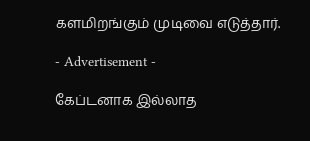களமிறங்கும் முடிவை எடுத்தார்.

- Advertisement -

கேப்டனாக இல்லாத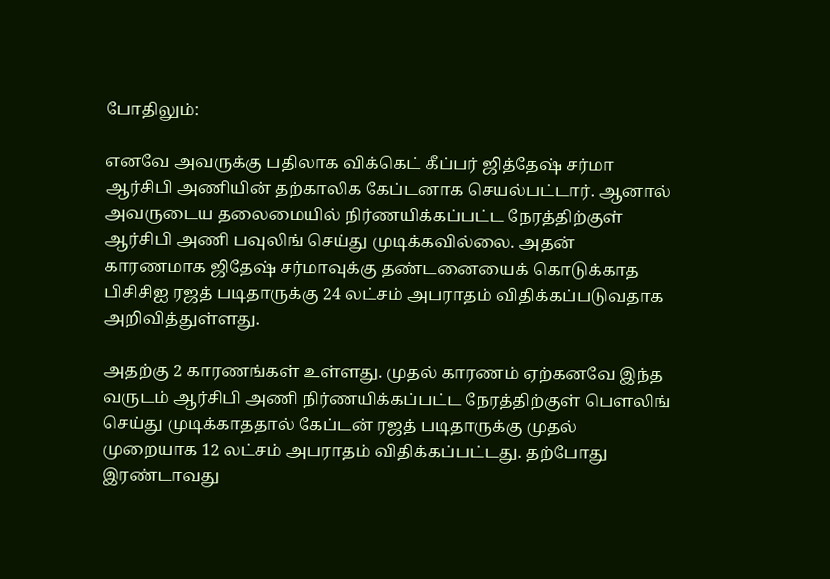போதிலும்:

எனவே அவருக்கு பதிலாக விக்கெட் கீப்பர் ஜித்தேஷ் சர்மா ஆர்சிபி அணியின் தற்காலிக கேப்டனாக செயல்பட்டார். ஆனால் அவருடைய தலைமையில் நிர்ணயிக்கப்பட்ட நேரத்திற்குள் ஆர்சிபி அணி பவுலிங் செய்து முடிக்கவில்லை. அதன் காரணமாக ஜிதேஷ் சர்மாவுக்கு தண்டனையைக் கொடுக்காத பிசிசிஐ ரஜத் படிதாருக்கு 24 லட்சம் அபராதம் விதிக்கப்படுவதாக அறிவித்துள்ளது.

அதற்கு 2 காரணங்கள் உள்ளது. முதல் காரணம் ஏற்கனவே இந்த வருடம் ஆர்சிபி அணி நிர்ணயிக்கப்பட்ட நேரத்திற்குள் பௌலிங் செய்து முடிக்காததால் கேப்டன் ரஜத் படிதாருக்கு முதல் முறையாக 12 லட்சம் அபராதம் விதிக்கப்பட்டது. தற்போது இரண்டாவது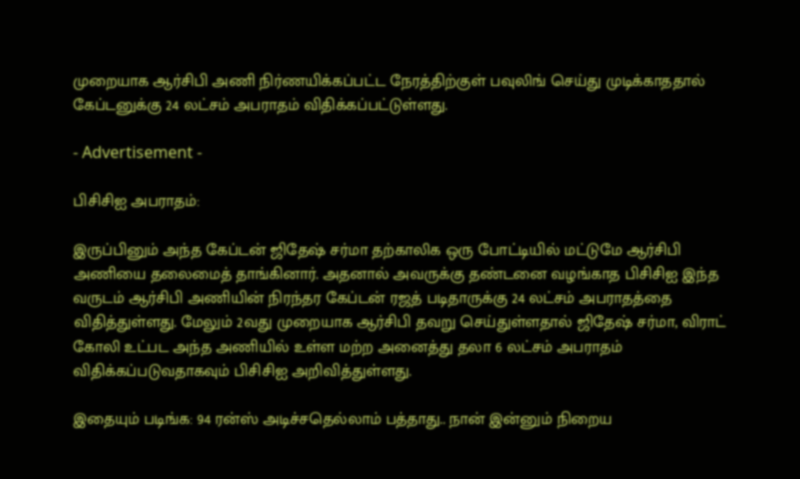முறையாக ஆர்சிபி அணி நிர்ணயிக்கப்பட்ட நேரத்திற்குள் பவுலிங் செய்து முடிக்காததால் கேப்டனுக்கு 24 லட்சம் அபராதம் விதிக்கப்பட்டுள்ளது.

- Advertisement -

பிசிசிஐ அபராதம்:

இருப்பினும் அந்த கேப்டன் ஜிதேஷ் சர்மா தற்காலிக ஒரு போட்டியில் மட்டுமே ஆர்சிபி அணியை தலைமைத் தாங்கினார். அதனால் அவருக்கு தண்டனை வழங்காத பிசிசிஐ இந்த வருடம் ஆர்சிபி அணியின் நிரந்தர கேப்டன் ரஜத் படிதாருக்கு 24 லட்சம் அபராதத்தை விதித்துள்ளது. மேலும் 2வது முறையாக ஆர்சிபி தவறு செய்துள்ளதால் ஜிதேஷ் சர்மா, விராட் கோலி உட்பட அந்த அணியில் உள்ள மற்ற அனைத்து தலா 6 லட்சம் அபராதம் விதிக்கப்படுவதாகவும் பிசிசிஐ அறிவித்துள்ளது.

இதையும் படிங்க: 94 ரன்ஸ் அடிச்சதெல்லாம் பத்தாது.. நான் இன்னும் நிறைய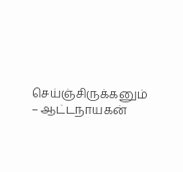செய்ஞ்சிருக்கனும் – ஆட்டநாயகன்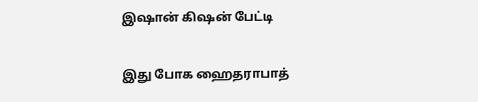இஷான் கிஷன் பேட்டி

இது போக ஹைதராபாத்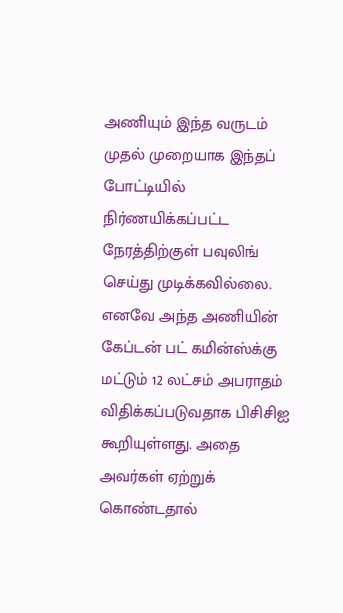அணியும் இந்த வருடம் முதல் முறையாக இந்தப் போட்டியில் நிர்ணயிக்கப்பட்ட நேரத்திற்குள் பவுலிங் செய்து முடிக்கவில்லை. எனவே அந்த அணியின் கேப்டன் பட் கமின்ஸ்க்கு மட்டும் 12 லட்சம் அபராதம் விதிக்கப்படுவதாக பிசிசிஐ கூறியுள்ளது. அதை அவர்கள் ஏற்றுக் கொண்டதால்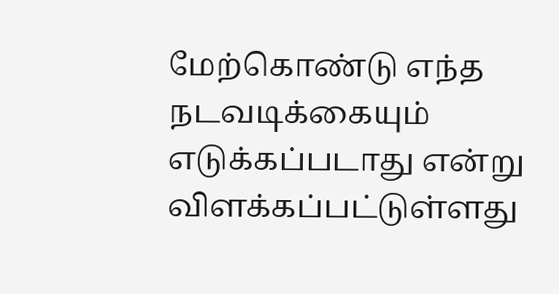மேற்கொண்டு எந்த நடவடிக்கையும் எடுக்கப்படாது என்று விளக்கப்பட்டுள்ளது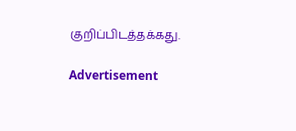குறிப்பிடத்தக்கது.

Advertisement